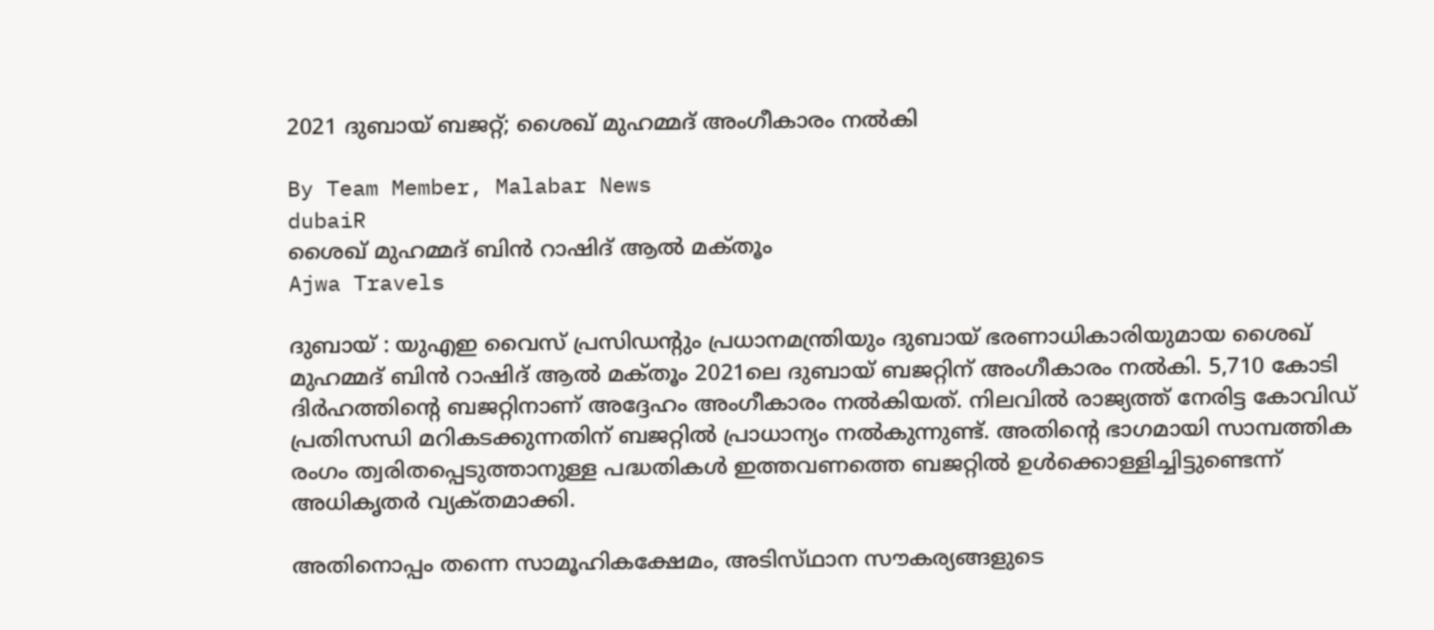2021 ദുബായ് ബജറ്റ്; ശൈഖ് മുഹമ്മദ് അംഗീകാരം നല്‍കി

By Team Member, Malabar News
dubaiR
ശൈഖ് മുഹമ്മദ് ബിന്‍ റാഷിദ് ആല്‍ മക്‌തൂം
Ajwa Travels

ദുബായ് : യുഎഇ വൈസ് പ്രസിഡന്റും പ്രധാനമന്ത്രിയും ദുബായ് ഭരണാധികാരിയുമായ ശൈഖ് മുഹമ്മദ് ബിന്‍ റാഷിദ് ആല്‍ മക്‌തൂം 2021ലെ ദുബായ് ബജറ്റിന് അംഗീകാരം നല്‍കി. 5,710 കോടി ദിര്‍ഹത്തിന്റെ ബജറ്റിനാണ് അദ്ദേഹം അംഗീകാരം നല്‍കിയത്. നിലവില്‍ രാജ്യത്ത് നേരിട്ട കോവിഡ് പ്രതിസന്ധി മറികടക്കുന്നതിന് ബജറ്റില്‍ പ്രാധാന്യം നല്‍കുന്നുണ്ട്. അതിന്റെ ഭാഗമായി സാമ്പത്തിക രംഗം ത്വരിതപ്പെടുത്താനുള്ള പദ്ധതികള്‍ ഇത്തവണത്തെ ബജറ്റില്‍ ഉള്‍ക്കൊള്ളിച്ചിട്ടുണ്ടെന്ന് അധികൃതര്‍ വ്യക്‌തമാക്കി.

അതിനൊപ്പം തന്നെ സാമൂഹികക്ഷേമം, അടിസ്‌ഥാന സൗകര്യങ്ങളുടെ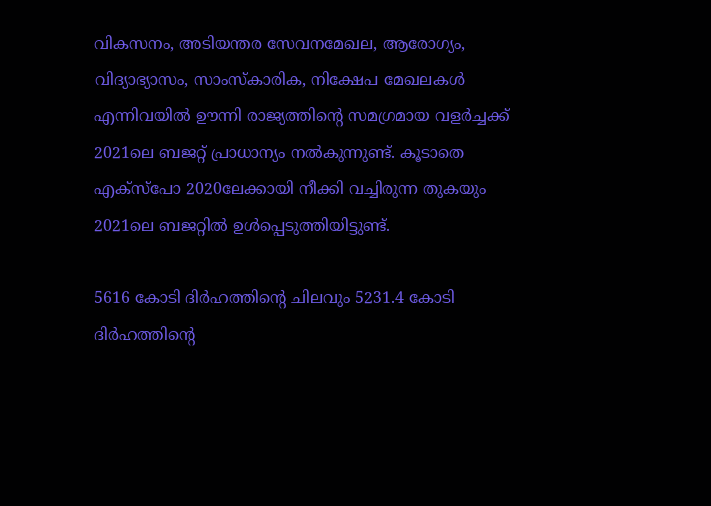വികസനം, അടിയന്തര സേവനമേഖല, ആരോഗ്യം, വിദ്യാഭ്യാസം, സാംസ്‌കാരിക, നിക്ഷേപ മേഖലകള്‍ എന്നിവയില്‍ ഊന്നി രാജ്യത്തിന്റെ സമഗ്രമായ വളര്‍ച്ചക്ക് 2021ലെ ബജറ്റ് പ്രാധാന്യം നല്‍കുന്നുണ്ട്. കൂടാതെ എക്‌സ്‌പോ 2020ലേക്കായി നീക്കി വച്ചിരുന്ന തുകയും 2021ലെ ബജറ്റില്‍ ഉള്‍പ്പെടുത്തിയിട്ടുണ്ട്.

5616 കോടി ദിര്‍ഹത്തിന്റെ ചിലവും 5231.4 കോടി ദിര്‍ഹത്തിന്റെ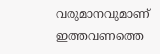വരുമാനവുമാണ് ഇത്തവണത്തെ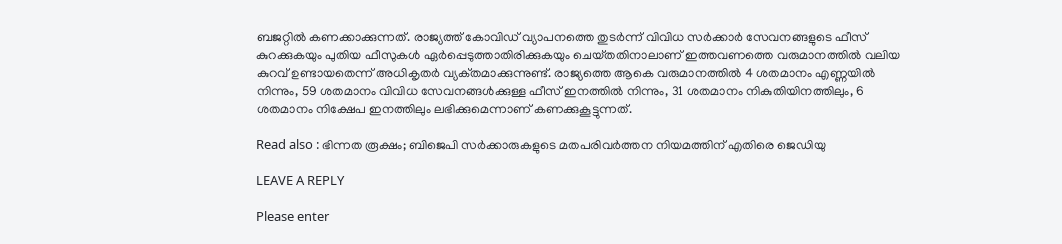ബജറ്റില്‍ കണക്കാക്കുന്നത്. രാജ്യത്ത് കോവിഡ് വ്യാപനത്തെ തുടര്‍ന്ന് വിവിധ സര്‍ക്കാര്‍ സേവനങ്ങളുടെ ഫീസ് കുറക്കുകയും പുതിയ ഫീസുകള്‍ ഏര്‍പ്പെടുത്താതിരിക്കുകയും ചെയ്‌തതിനാലാണ് ഇത്തവണത്തെ വരുമാനത്തില്‍ വലിയ കുറവ് ഉണ്ടായതെന്ന് അധികൃതര്‍ വ്യക്‌തമാക്കുന്നുണ്ട്. രാജ്യത്തെ ആകെ വരുമാനത്തില്‍ 4 ശതമാനം എണ്ണയില്‍ നിന്നും, 59 ശതമാനം വിവിധ സേവനങ്ങള്‍ക്കുള്ള ഫീസ് ഇനത്തില്‍ നിന്നും, 31 ശതമാനം നികുതിയിനത്തിലും, 6 ശതമാനം നിക്ഷേപ ഇനത്തിലും ലഭിക്കുമെന്നാണ് കണക്കുകൂട്ടുന്നത്.

Read also : ഭിന്നത രൂക്ഷം; ബിജെപി സർക്കാരുകളുടെ മതപരിവർത്തന നിയമത്തിന് എതിരെ ജെഡിയു

LEAVE A REPLY

Please enter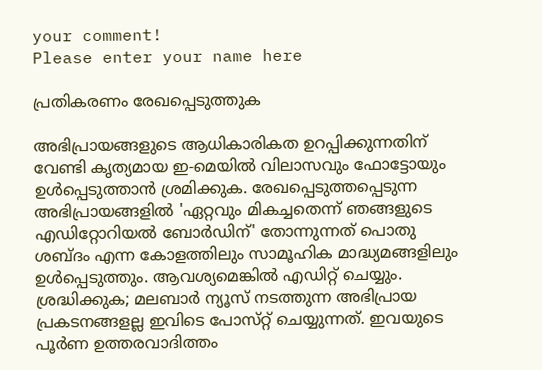your comment!
Please enter your name here

പ്രതികരണം രേഖപ്പെടുത്തുക

അഭിപ്രായങ്ങളുടെ ആധികാരികത ഉറപ്പിക്കുന്നതിന് വേണ്ടി കൃത്യമായ ഇ-മെയിൽ വിലാസവും ഫോട്ടോയും ഉൾപ്പെടുത്താൻ ശ്രമിക്കുക. രേഖപ്പെടുത്തപ്പെടുന്ന അഭിപ്രായങ്ങളിൽ 'ഏറ്റവും മികച്ചതെന്ന് ഞങ്ങളുടെ എഡിറ്റോറിയൽ ബോർഡിന്' തോന്നുന്നത് പൊതു ശബ്‌ദം എന്ന കോളത്തിലും സാമൂഹിക മാദ്ധ്യമങ്ങളിലും ഉൾപ്പെടുത്തും. ആവശ്യമെങ്കിൽ എഡിറ്റ് ചെയ്യും. ശ്രദ്ധിക്കുക; മലബാർ ന്യൂസ് നടത്തുന്ന അഭിപ്രായ പ്രകടനങ്ങളല്ല ഇവിടെ പോസ്‌റ്റ് ചെയ്യുന്നത്. ഇവയുടെ പൂർണ ഉത്തരവാദിത്തം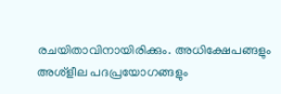രചയിതാവിനായിരിക്കും. അധിക്ഷേപങ്ങളും അശ്‌ളീല പദപ്രയോഗങ്ങളും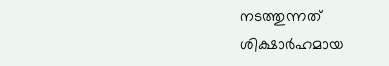നടത്തുന്നത് ശിക്ഷാർഹമായ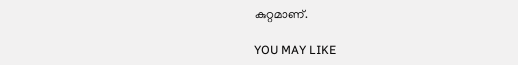കുറ്റമാണ്.

YOU MAY LIKE